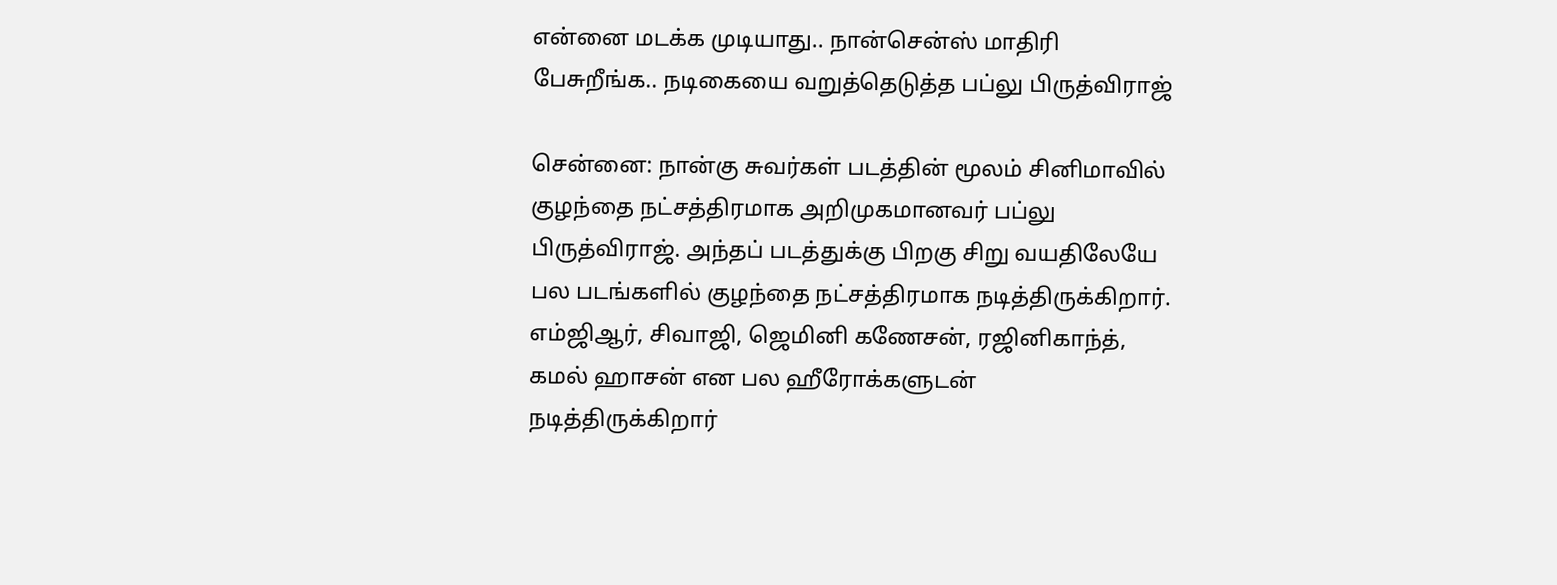என்னை மடக்க முடியாது.. நான்சென்ஸ் மாதிரி பேசுறீங்க.. நடிகையை வறுத்தெடுத்த பப்லு பிருத்விராஜ்

சென்னை: நான்கு சுவர்கள் படத்தின் மூலம் சினிமாவில் குழந்தை நட்சத்திரமாக அறிமுகமானவர் பப்லு பிருத்விராஜ். அந்தப் படத்துக்கு பிறகு சிறு வயதிலேயே பல படங்களில் குழந்தை நட்சத்திரமாக நடித்திருக்கிறார். எம்ஜிஆர், சிவாஜி, ஜெமினி கணேசன், ரஜினிகாந்த், கமல் ஹாசன் என பல ஹீரோக்களுடன் நடித்திருக்கிறார்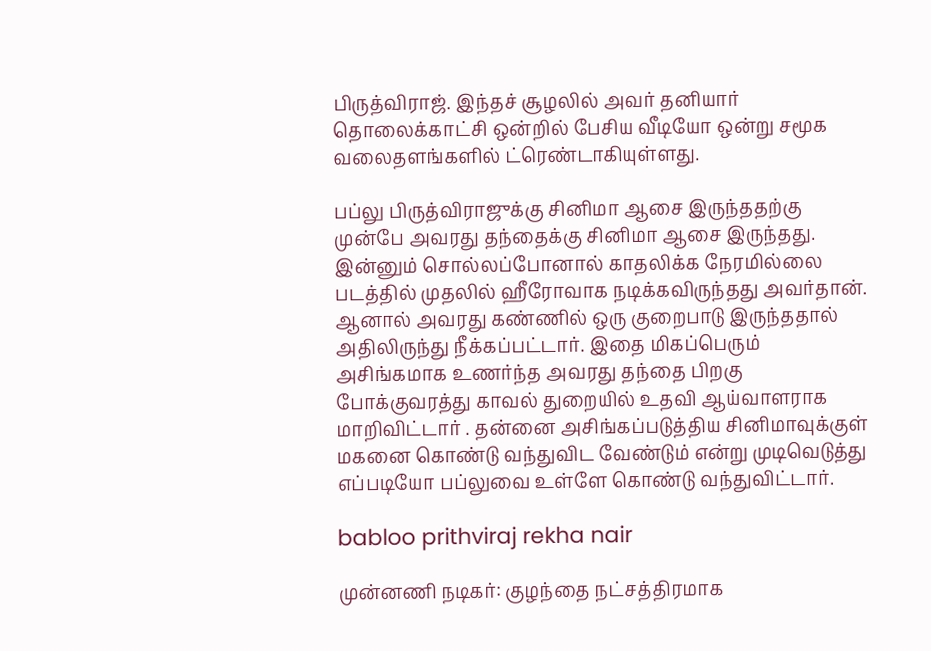பிருத்விராஜ். இந்தச் சூழலில் அவர் தனியார் தொலைக்காட்சி ஒன்றில் பேசிய வீடியோ ஒன்று சமூக வலைதளங்களில் ட்ரெண்டாகியுள்ளது.

பப்லு பிருத்விராஜுக்கு சினிமா ஆசை இருந்ததற்கு முன்பே அவரது தந்தைக்கு சினிமா ஆசை இருந்தது. இன்னும் சொல்லப்போனால் காதலிக்க நேரமில்லை படத்தில் முதலில் ஹீரோவாக நடிக்கவிருந்தது அவர்தான். ஆனால் அவரது கண்ணில் ஒரு குறைபாடு இருந்ததால் அதிலிருந்து நீக்கப்பட்டார். இதை மிகப்பெரும் அசிங்கமாக உணர்ந்த அவரது தந்தை பிறகு போக்குவரத்து காவல் துறையில் உதவி ஆய்வாளராக மாறிவிட்டார் . தன்னை அசிங்கப்படுத்திய சினிமாவுக்குள் மகனை கொண்டு வந்துவிட வேண்டும் என்று முடிவெடுத்து எப்படியோ பப்லுவை உள்ளே கொண்டு வந்துவிட்டார்.

babloo prithviraj rekha nair

முன்னணி நடிகர்: குழந்தை நட்சத்திரமாக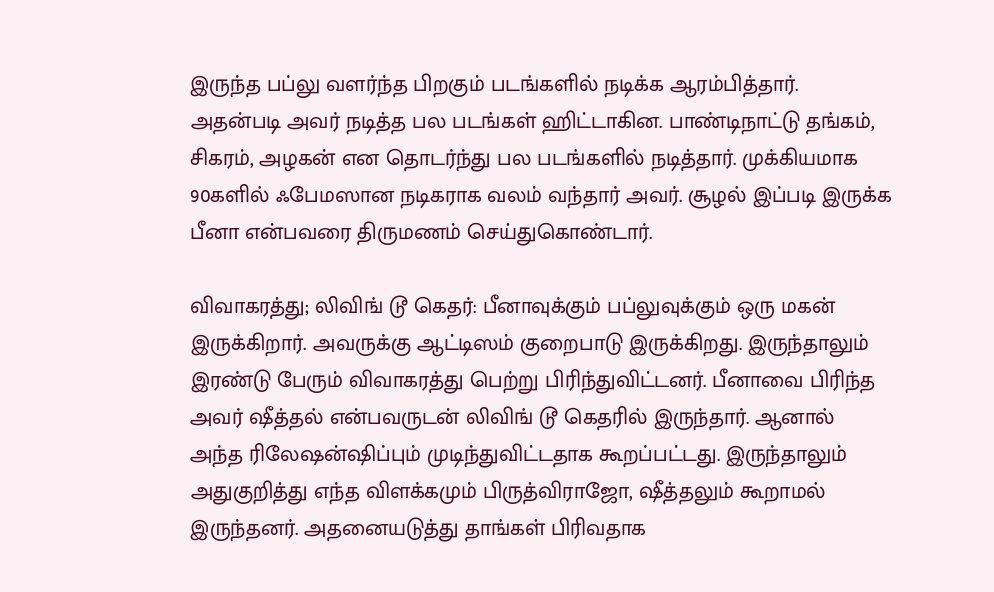இருந்த பப்லு வளர்ந்த பிறகும் படங்களில் நடிக்க ஆரம்பித்தார். அதன்படி அவர் நடித்த பல படங்கள் ஹிட்டாகின. பாண்டிநாட்டு தங்கம், சிகரம், அழகன் என தொடர்ந்து பல படங்களில் நடித்தார். முக்கியமாக 90களில் ஃபேமஸான நடிகராக வலம் வந்தார் அவர். சூழல் இப்படி இருக்க பீனா என்பவரை திருமணம் செய்துகொண்டார்.

விவாகரத்து; லிவிங் டூ கெதர்: பீனாவுக்கும் பப்லுவுக்கும் ஒரு மகன் இருக்கிறார். அவருக்கு ஆட்டிஸம் குறைபாடு இருக்கிறது. இருந்தாலும் இரண்டு பேரும் விவாகரத்து பெற்று பிரிந்துவிட்டனர். பீனாவை பிரிந்த அவர் ஷீத்தல் என்பவருடன் லிவிங் டூ கெதரில் இருந்தார். ஆனால் அந்த ரிலேஷன்ஷிப்பும் முடிந்துவிட்டதாக கூறப்பட்டது. இருந்தாலும் அதுகுறித்து எந்த விளக்கமும் பிருத்விராஜோ, ஷீத்தலும் கூறாமல் இருந்தனர். அதனையடுத்து தாங்கள் பிரிவதாக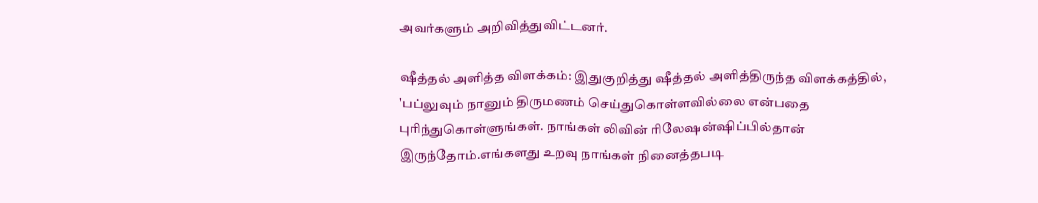அவர்களும் அறிவித்துவிட்டனர்.

ஷீத்தல் அளித்த விளக்கம்: இதுகுறித்து ஷீத்தல் அளித்திருந்த விளக்கத்தில், 'பப்லுவும் நானும் திருமணம் செய்துகொள்ளவில்லை என்பதை புரிந்துகொள்ளுங்கள். நாங்கள் லிவின் ரிலேஷன்ஷிப்பில்தான் இருந்தோம்.எங்களது உறவு நாங்கள் நினைத்தபடி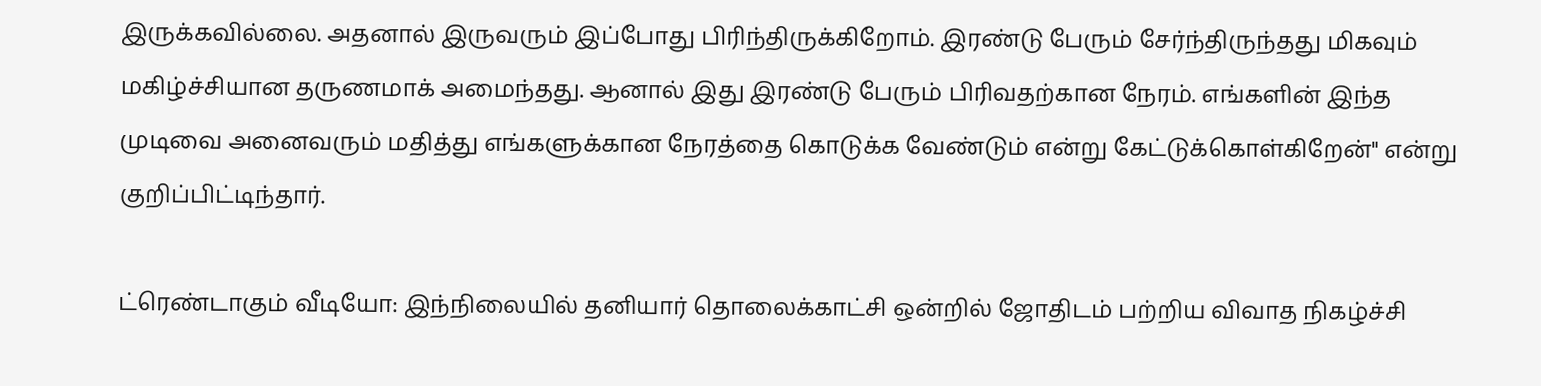இருக்கவில்லை. அதனால் இருவரும் இப்போது பிரிந்திருக்கிறோம். இரண்டு பேரும் சேர்ந்திருந்தது மிகவும் மகிழ்ச்சியான தருணமாக் அமைந்தது. ஆனால் இது இரண்டு பேரும் பிரிவதற்கான நேரம். எங்களின் இந்த முடிவை அனைவரும் மதித்து எங்களுக்கான நேரத்தை கொடுக்க வேண்டும் என்று கேட்டுக்கொள்கிறேன்" என்று குறிப்பிட்டிந்தார்.

ட்ரெண்டாகும் வீடியோ: இந்நிலையில் தனியார் தொலைக்காட்சி ஒன்றில் ஜோதிடம் பற்றிய விவாத நிகழ்ச்சி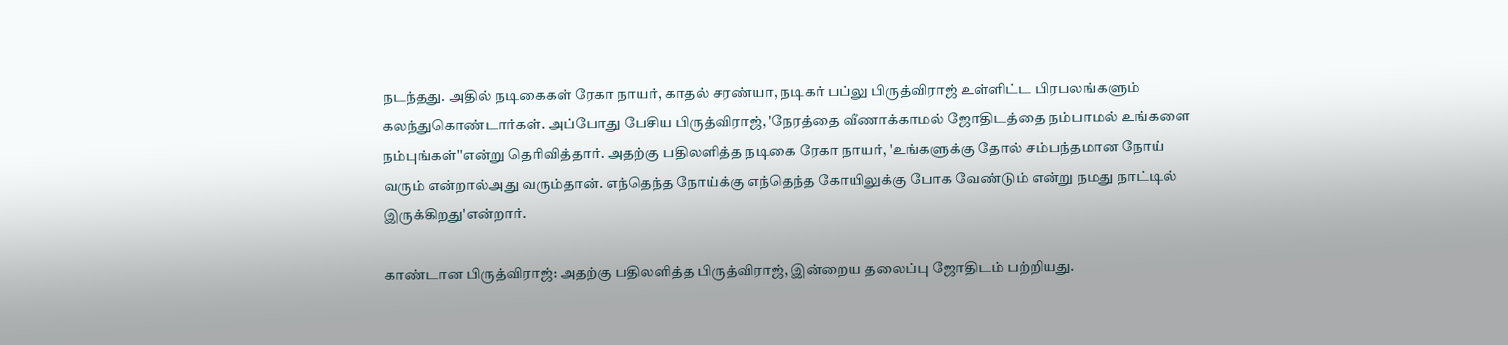நடந்தது. அதில் நடிகைகள் ரேகா நாயர், காதல் சரண்யா, நடிகர் பப்லு பிருத்விராஜ் உள்ளிட்ட பிரபலங்களும் கலந்துகொண்டார்கள். அப்போது பேசிய பிருத்விராஜ், 'நேரத்தை வீணாக்காமல் ஜோதிடத்தை நம்பாமல் உங்களை நம்புங்கள்''என்று தெரிவித்தார். அதற்கு பதிலளித்த நடிகை ரேகா நாயர், 'உங்களுக்கு தோல் சம்பந்தமான நோய் வரும் என்றால்அது வரும்தான். எந்தெந்த நோய்க்கு எந்தெந்த கோயிலுக்கு போக வேண்டும் என்று நமது நாட்டில் இருக்கிறது'என்றார்.

காண்டான பிருத்விராஜ்: அதற்கு பதிலளித்த பிருத்விராஜ், இன்றைய தலைப்பு ஜோதிடம் பற்றியது.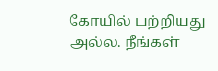கோயில் பற்றியது அல்ல. நீங்கள்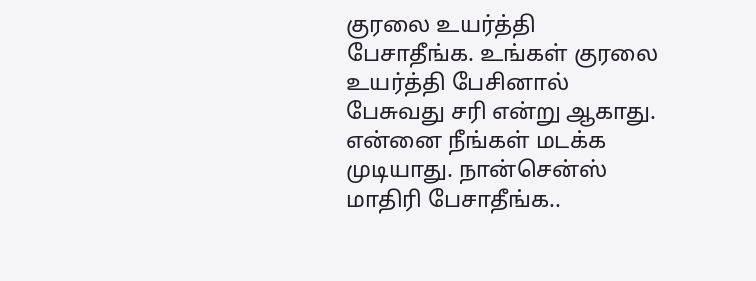குரலை உயர்த்தி பேசாதீங்க. உங்கள் குரலை உயர்த்தி பேசினால் பேசுவது சரி என்று ஆகாது. என்னை நீங்கள் மடக்க முடியாது. நான்சென்ஸ் மாதிரி பேசாதீங்க..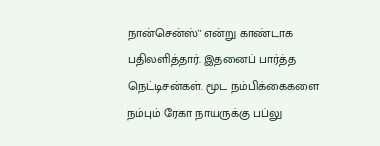நான்சென்ஸ்'' என்று காண்டாக பதிலளித்தார். இதனைப் பார்த்த நெட்டிசன்கள். மூட நம்பிக்கைகளை நம்பும் ரேகா நாயருக்கு பப்லு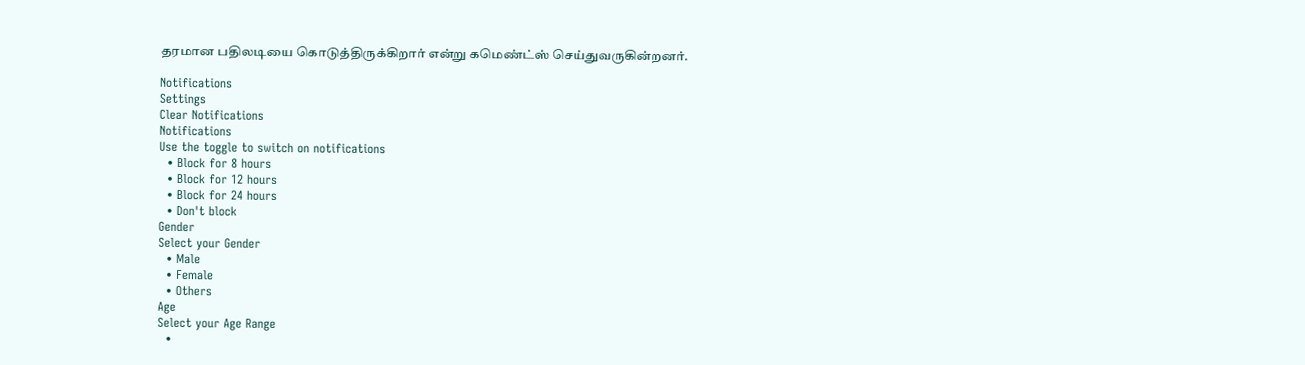தரமான பதிலடியை கொடுத்திருக்கிறார் என்று கமெண்ட்ஸ் செய்துவருகின்றனர்.

Notifications
Settings
Clear Notifications
Notifications
Use the toggle to switch on notifications
  • Block for 8 hours
  • Block for 12 hours
  • Block for 24 hours
  • Don't block
Gender
Select your Gender
  • Male
  • Female
  • Others
Age
Select your Age Range
  •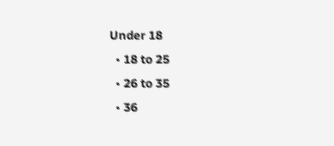Under 18
  • 18 to 25
  • 26 to 35
  • 36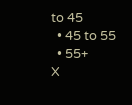to 45
  • 45 to 55
  • 55+
X